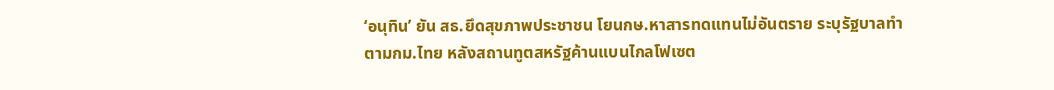‘อนุทิน’ ยัน สธ.ยึดสุขภาพประชาชน โยนกษ.หาสารทดแทนไม่อันตราย ระบุรัฐบาลทำตามกม.ไทย หลังสถานทูตสหรัฐค้านแบนไกลโฟเซต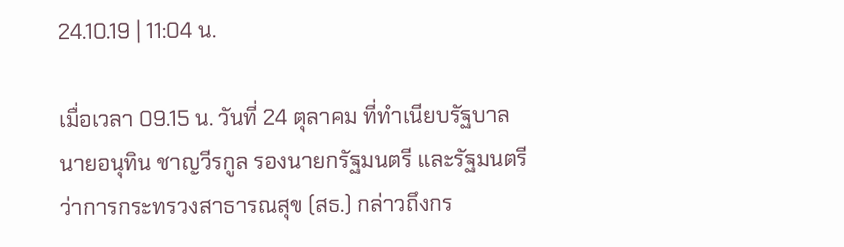24.10.19 | 11:04 น.

เมื่อเวลา 09.15 น. วันที่ 24 ตุลาคม ที่ทำเนียบรัฐบาล นายอนุทิน ชาญวีรกูล รองนายกรัฐมนตรี และรัฐมนตรีว่าการกระทรวงสาธารณสุข (สธ.) กล่าวถึงกร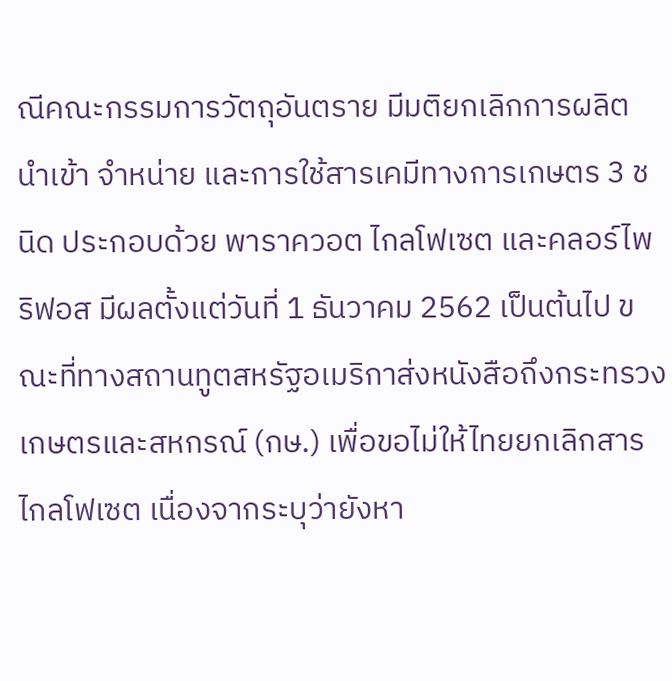ณีคณะกรรมการวัตถุอันตราย มีมติยกเลิกการผลิต นำเข้า จำหน่าย และการใช้สารเคมีทางการเกษตร 3 ชนิด ประกอบด้วย พาราควอต ไกลโฟเซต และคลอร์ไพริฟอส มีผลตั้งแต่วันที่ 1 ธันวาคม 2562 เป็นต้นไป ขณะที่ทางสถานทูตสหรัฐอเมริกาส่งหนังสือถึงกระทรวงเกษตรและสหกรณ์ (กษ.) เพื่อขอไม่ให้ไทยยกเลิกสารไกลโฟเซต เนื่องจากระบุว่ายังหา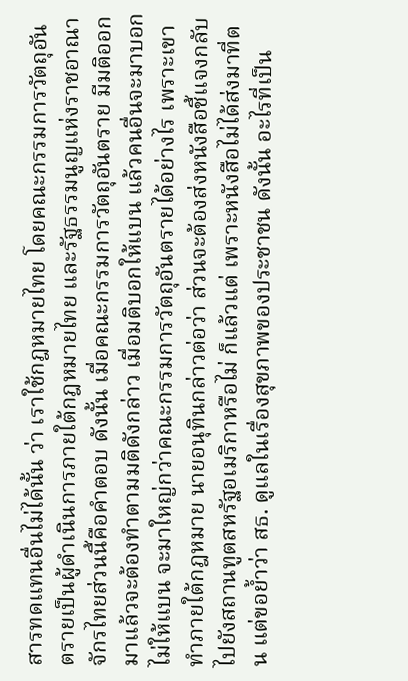สารทดแทนอื่นไม่ได้นั้น ว่า เราใช้กฎหมายไทย โดยคณะกรรมการวัตถุอันตรายเป็นผู้ดำเนินการภายใต้กฎหมายไทย และรัฐธรรมนูญแห่งราชอาณาจักรไทยส่วนนี้คือคำตอบ ดังนั้น เมื่อคณะกรรมการวัตถุอันตราย มีมติออกมาแล้วจะต้องทำตามมติดังกล่าว เมื่อมติบอกให้แบน แล้วคนอื่นจะมาบอกไม่ให้แบน จะมาใหญ่กว่าคณะกรรมการวัตถุอันตรายได้อย่างไร เพราะเขาทำภายใต้กฎหมาย นายอนุทินกล่าวต่อว่า ส่วนจะต้องส่งหนังสือชี้แจงกลับไปยังสถานทูตสหรัฐอเมริกาหรือไม่ ก็แล้วแต่ เพราะหนังสือไม่ได้ส่งมาที่ตน แต่ขอย้ำว่า สธ. ดูแลในเรื่องสุขภาพของประชาชน ดังนั้น อะไรที่เป็น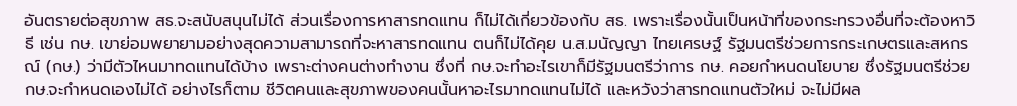อันตรายต่อสุขภาพ สธ.จะสนับสนุนไม่ได้ ส่วนเรื่องการหาสารทดแทน ก็ไม่ได้เกี่ยวข้องกับ สธ. เพราะเรื่องนั้นเป็นหน้าที่ของกระทรวงอื่นที่จะต้องหาวิธี เช่น กษ. เขาย่อมพยายามอย่างสุดความสามารถที่จะหาสารทดแทน ตนก็ไม่ได้คุย น.ส.มนัญญา ไทยเศรษฐ์ รัฐมนตรีช่วยการกระเกษตรและสหกรณ์ (กษ.) ว่ามีตัวไหนมาทดแทนได้บ้าง เพราะต่างคนต่างทำงาน ซึ่งที่ กษ.จะทำอะไรเขาก็มีรัฐมนตรีว่าการ กษ. คอยกำหนดนโยบาย ซึ่งรัฐมนตรีช่วย กษ.จะกำหนดเองไม่ได้ อย่างไรก็ตาม ชีวิตคนและสุขภาพของคนนั้นหาอะไรมาทดแทนไม่ได้ และหวังว่าสารทดแทนตัวใหม่ จะไม่มีผล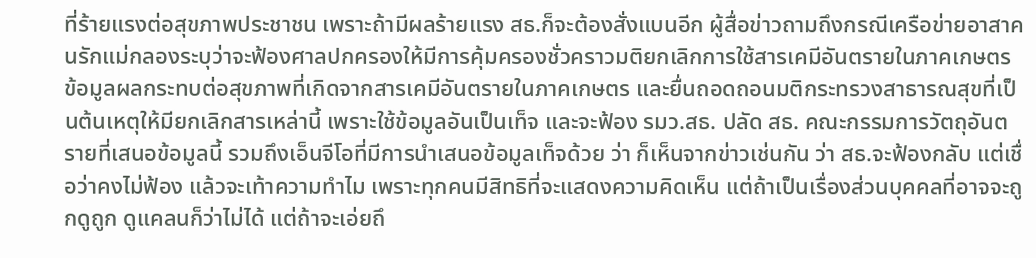ที่ร้ายแรงต่อสุขภาพประชาชน เพราะถ้ามีผลร้ายแรง สธ.ก็จะต้องสั่งแบนอีก ผู้สื่อข่าวถามถึงกรณีเครือข่ายอาสาคนรักแม่กลองระบุว่าจะฟ้องศาลปกครองให้มีการคุ้มครองชั่วคราวมติยกเลิกการใช้สารเคมีอันตรายในภาคเกษตร ข้อมูลผลกระทบต่อสุขภาพที่เกิดจากสารเคมีอันตรายในภาคเกษตร และยื่นถอดถอนมติกระทรวงสาธารณสุขที่เป็นต้นเหตุให้มียกเลิกสารเหล่านี้ เพราะใช้ข้อมูลอันเป็นเท็จ และจะฟ้อง รมว.สธ. ปลัด สธ. คณะกรรมการวัตถุอันตรายที่เสนอข้อมูลนี้ รวมถึงเอ็นจีโอที่มีการนำเสนอข้อมูลเท็จด้วย ว่า ก็เห็นจากข่าวเช่นกัน ว่า สธ.จะฟ้องกลับ แต่เชื่อว่าคงไม่ฟ้อง แล้วจะเท้าความทำไม เพราะทุกคนมีสิทธิที่จะแสดงความคิดเห็น แต่ถ้าเป็นเรื่องส่วนบุคคลที่อาจจะถูกดูถูก ดูแคลนก็ว่าไม่ได้ แต่ถ้าจะเอ่ยถึ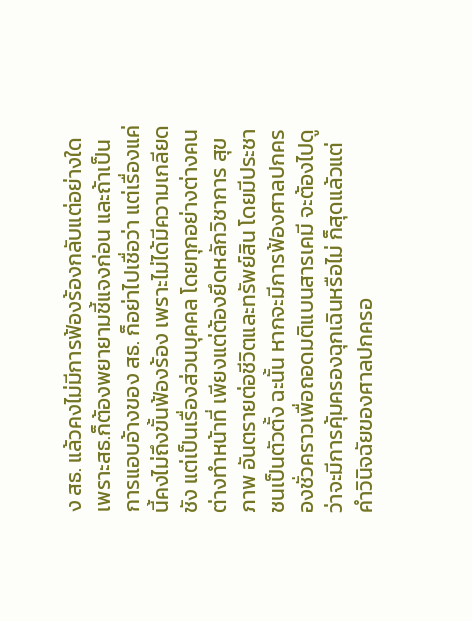ง สธ. แล้วคงไม่มีการฟ้องร้องกลับแต่อย่างใด เพราะสธ.ก็ต้องพยายามชี้แจงก่อน และถ้าเป็นการแอบอ้างของ สธ. ก็อย่าไปเชื่อว่า แต่เรื่องแค่นี้คงไม่ถึงขั้นฟ้องร้อง เพราะไม่ได้มีความเกลียดชัง แต่เป็นเรื่องส่วนบุคคล โดยทุกอย่างต่างคนต่างทำหน้าที่ เพียงแต่ต้องยึดหลักวิชาการ สุขภาพ อันตรายต่อชีวิตและทรัพย์สิน โดยมีประชาชนเป็นตัวตั้ง ฉะนั้น หากจะมีการฟ้องศาลปกครองชั่วคราวเพื่อถอดมติแบนสารเคมี จะต้องไปดูว่าจะมีการคุ้มครองฉุกเฉินหรือไม่ ก็สุดแล้วแต่คำวินิจฉัยของศาลปกครอ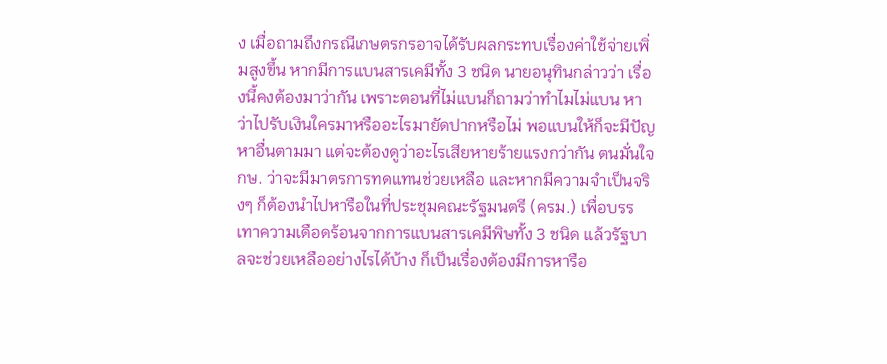ง เมื่อถามถึงกรณีเกษตรกรอาจได้รับผลกระทบเรื่องค่าใช้จ่ายเพิ่มสูงขึ้น หากมีการแบนสารเคมีทั้ง 3 ชนิด นายอนุทินกล่าวว่า เรื่องนี้คงต้องมาว่ากัน เพราะตอนที่ไม่แบนก็ถามว่าทำไมไม่แบน หาว่าไปรับเงินใครมาหรืออะไรมายัดปากหรือไม่ พอแบนให้ก็จะมีปัญหาอื่นตามมา แต่จะต้องดูว่าอะไรเสียหายร้ายแรงกว่ากัน ตนมั่นใจ กษ. ว่าจะมีมาตรการทดแทนช่วยเหลือ และหากมีความจำเป็นจริงๆ ก็ต้องนำไปหารือในที่ประชุมคณะรัฐมนตรี (ครม.) เพื่อบรรเทาความเดือดร้อนจากการแบนสารเคมีพิษทั้ง 3 ชนิด แล้วรัฐบาลจะช่วยเหลืออย่างไรได้บ้าง ก็เป็นเรื่องต้องมีการหารือ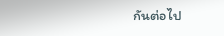กันต่อไป